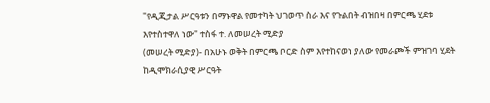"የዲጂታል ሥርዓቱን በማኑዋል የመተካት ህገወጥ ስራ እና የጉልበት ብዝበዛ በምርጫ ሂደቱ እየተስተዋለ ነው" ተስፋ ተ. ለመሠረት ሚድያ
(መሠረት ሚድያ)- በአሁኑ ወቅት በምርጫ ቦርድ ስም እየተከናወነ ያለው የመራጮች ምዝገባ ሂደት ከዲሞክራሲያዊ ሥርዓት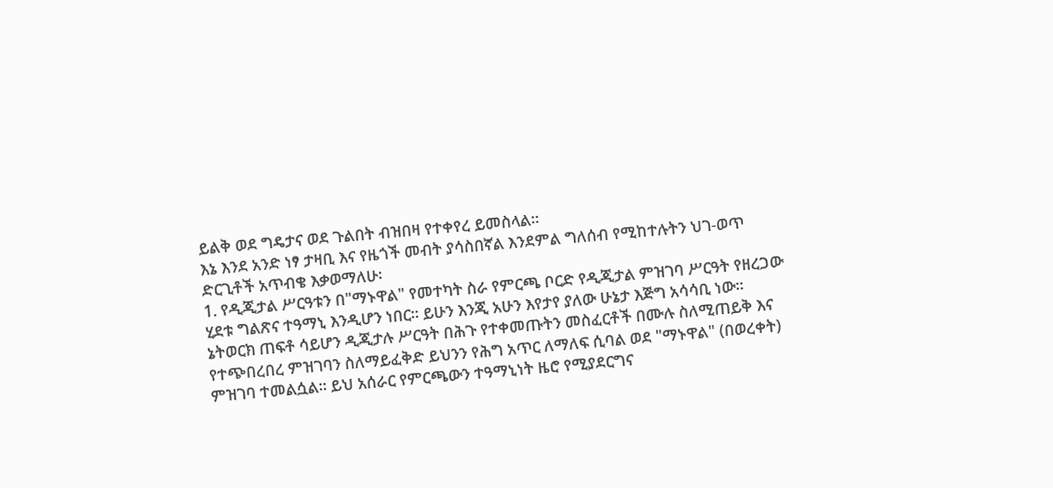ይልቅ ወደ ግዴታና ወደ ጉልበት ብዝበዛ የተቀየረ ይመስላል።
እኔ እንደ አንድ ነፃ ታዛቢ እና የዜጎች መብት ያሳስበኛል እንደምል ግለሰብ የሚከተሉትን ህገ-ወጥ ድርጊቶች አጥብቄ እቃወማለሁ፡
1. የዲጂታል ሥርዓቱን በ"ማኑዋል" የመተካት ስራ የምርጫ ቦርድ የዲጂታል ምዝገባ ሥርዓት የዘረጋው ሂደቱ ግልጽና ተዓማኒ እንዲሆን ነበር። ይሁን እንጂ አሁን እየታየ ያለው ሁኔታ እጅግ አሳሳቢ ነው። ኔትወርክ ጠፍቶ ሳይሆን ዲጂታሉ ሥርዓት በሕጉ የተቀመጡትን መስፈርቶች በሙሉ ስለሚጠይቅ እና የተጭበረበረ ምዝገባን ስለማይፈቅድ ይህንን የሕግ አጥር ለማለፍ ሲባል ወደ "ማኑዋል" (በወረቀት) ምዝገባ ተመልሷል። ይህ አሰራር የምርጫውን ተዓማኒነት ዜሮ የሚያደርግና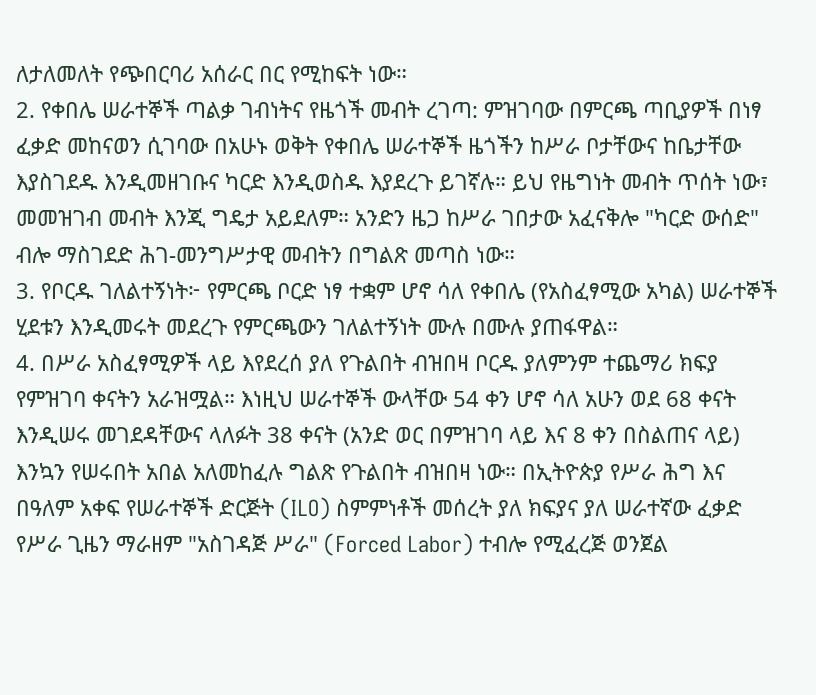ለታለመለት የጭበርባሪ አሰራር በር የሚከፍት ነው።
2. የቀበሌ ሠራተኞች ጣልቃ ገብነትና የዜጎች መብት ረገጣ: ምዝገባው በምርጫ ጣቢያዎች በነፃ ፈቃድ መከናወን ሲገባው በአሁኑ ወቅት የቀበሌ ሠራተኞች ዜጎችን ከሥራ ቦታቸውና ከቤታቸው እያስገደዱ እንዲመዘገቡና ካርድ እንዲወስዱ እያደረጉ ይገኛሉ። ይህ የዜግነት መብት ጥሰት ነው፣ መመዝገብ መብት እንጂ ግዴታ አይደለም። አንድን ዜጋ ከሥራ ገበታው አፈናቅሎ "ካርድ ውሰድ" ብሎ ማስገደድ ሕገ-መንግሥታዊ መብትን በግልጽ መጣስ ነው።
3. የቦርዱ ገለልተኝነት፦ የምርጫ ቦርድ ነፃ ተቋም ሆኖ ሳለ የቀበሌ (የአስፈፃሚው አካል) ሠራተኞች ሂደቱን እንዲመሩት መደረጉ የምርጫውን ገለልተኝነት ሙሉ በሙሉ ያጠፋዋል።
4. በሥራ አስፈፃሚዎች ላይ እየደረሰ ያለ የጉልበት ብዝበዛ ቦርዱ ያለምንም ተጨማሪ ክፍያ የምዝገባ ቀናትን አራዝሟል። እነዚህ ሠራተኞች ውላቸው 54 ቀን ሆኖ ሳለ አሁን ወደ 68 ቀናት እንዲሠሩ መገደዳቸውና ላለፉት 38 ቀናት (አንድ ወር በምዝገባ ላይ እና 8 ቀን በስልጠና ላይ) እንኳን የሠሩበት አበል አለመከፈሉ ግልጽ የጉልበት ብዝበዛ ነው። በኢትዮጵያ የሥራ ሕግ እና በዓለም አቀፍ የሠራተኞች ድርጅት (ILO) ስምምነቶች መሰረት ያለ ክፍያና ያለ ሠራተኛው ፈቃድ የሥራ ጊዜን ማራዘም "አስገዳጅ ሥራ" (Forced Labor) ተብሎ የሚፈረጅ ወንጀል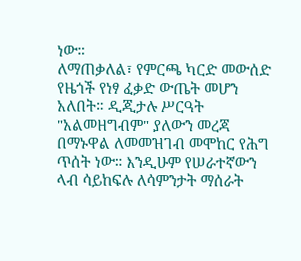ነው።
ለማጠቃለል፣ የምርጫ ካርድ መውሰድ የዜጎች የነፃ ፈቃድ ውጤት መሆን አለበት። ዲጂታሉ ሥርዓት "አልመዘግብም" ያለውን መረጃ በማኑዋል ለመመዝገብ መሞከር የሕግ ጥሰት ነው። እንዲሁም የሠራተኛውን ላብ ሳይከፍሉ ለሳምንታት ማሰራት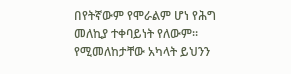በየትኛውም የሞራልም ሆነ የሕግ መለኪያ ተቀባይነት የለውም።
የሚመለከታቸው አካላት ይህንን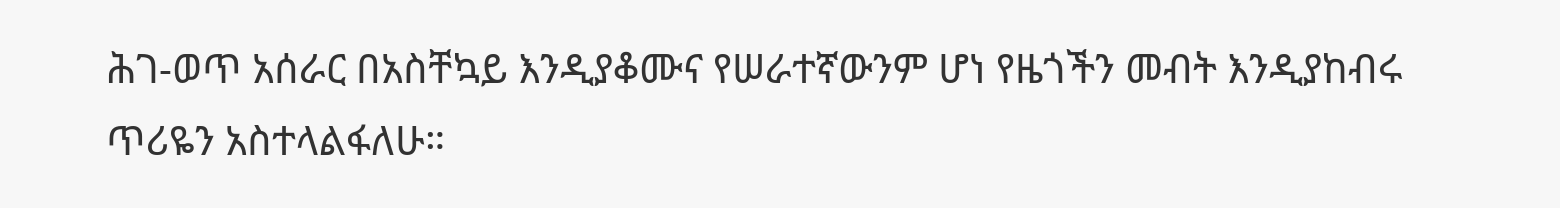ሕገ-ወጥ አሰራር በአስቸኳይ እንዲያቆሙና የሠራተኛውንም ሆነ የዜጎችን መብት እንዲያከብሩ ጥሪዬን አስተላልፋለሁ።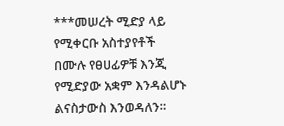***መሠረት ሚድያ ላይ የሚቀርቡ አስተያየቶች በሙሉ የፀሀፊዎቹ እንጂ የሚድያው አቋም እንዳልሆኑ ልናስታውስ እንወዳለን።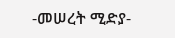-መሠረት ሚድያ-